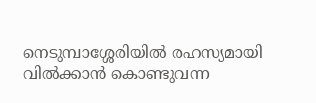നെടുമ്പാശ്ശേരിയിൽ രഹസ്യമായി വിൽക്കാൻ കൊണ്ടുവന്ന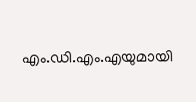എം.ഡി.എം.എയുമായി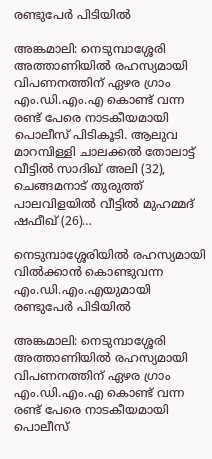രണ്ടുപേർ പിടിയിൽ

അങ്കമാലി: നെടുമ്പാശ്ശേരി അത്താണിയിൽ രഹസ്യമായി വിപണനത്തിന് ഏഴര ഗ്രാം എം.ഡി.എം.എ കൊണ്ട് വന്ന രണ്ട് പേരെ നാടകീയമായി പൊലീസ് പിടികൂടി. ആലുവ മാറമ്പിള്ളി ചാലക്കൽ തോലാട്ട് വീട്ടിൽ സാദിഖ് അലി (32), ചെങ്ങമനാട് തുരുത്ത് പാലവിളയിൽ വീട്ടിൽ മുഹമ്മദ് ഷഫീഖ് (26)…

നെടുമ്പാശ്ശേരിയിൽ രഹസ്യമായി വിൽക്കാൻ കൊണ്ടുവന്ന എം.ഡി.എം.എയുമായി രണ്ടുപേർ പിടിയിൽ

അങ്കമാലി: നെടുമ്പാശ്ശേരി അത്താണിയിൽ രഹസ്യമായി വിപണനത്തിന് ഏഴര ഗ്രാം എം.ഡി.എം.എ കൊണ്ട് വന്ന രണ്ട് പേരെ നാടകീയമായി പൊലീസ്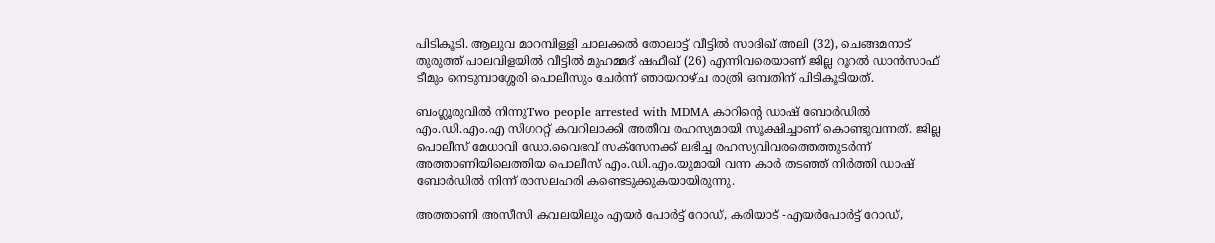പിടികൂടി. ആലുവ മാറമ്പിള്ളി ചാലക്കൽ തോലാട്ട് വീട്ടിൽ സാദിഖ് അലി (32), ചെങ്ങമനാട് തുരുത്ത് പാലവിളയിൽ വീട്ടിൽ മുഹമ്മദ് ഷഫീഖ് (26) എന്നിവരെയാണ് ജില്ല റൂറൽ ഡാൻസാഫ് ടീമും നെടുമ്പാശ്ശേരി പൊലീസും ചേർന്ന് ഞായറാഴ്ച രാത്രി ഒമ്പതിന് പിടികൂടിയത്.

ബംഗ്ലൂരുവിൽ നിന്നുTwo people arrested with MDMA കാറിൻ്റെ ഡാഷ് ബോർഡിൽ എം.ഡി.എം.എ സിഗററ്റ് കവറിലാക്കി അതീവ രഹസ്യമായി സൂക്ഷിച്ചാണ് കൊണ്ടുവന്നത്. ജില്ല പൊലീസ് മേധാവി ഡോ.വൈഭവ് സക്സേനക്ക് ലഭിച്ച രഹസ്യവിവരത്തെത്തുടർന്ന് അത്താണിയിലെത്തിയ പൊലീസ് എം.ഡി.എം.യുമായി വന്ന കാർ തടഞ്ഞ് നിർത്തി ഡാഷ് ബോർഡിൽ നിന്ന് രാസലഹരി കണ്ടെടുക്കുകയായിരുന്നു.

അത്താണി അസീസി കവലയിലും എയർ പോർട്ട് റോഡ്, കരിയാട് -എയർപോർട്ട് റോഡ്,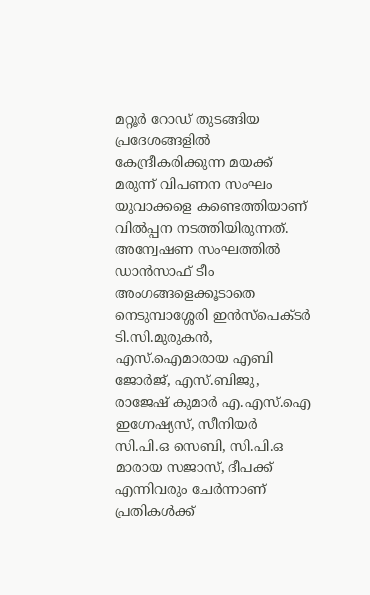മറ്റൂർ റോഡ് തുടങ്ങിയ പ്രദേശങ്ങളിൽ കേന്ദ്രീകരിക്കുന്ന മയക്ക് മരുന്ന് വിപണന സംഘം യുവാക്കളെ കണ്ടെത്തിയാണ് വിൽപ്പന നടത്തിയിരുന്നത്. അന്വേഷണ സംഘത്തിൽ ഡാൻസാഫ് ടീം അംഗങ്ങളെക്കൂടാതെ നെടുമ്പാശ്ശേരി ഇൻസ്പെക്ടർ ടി.സി.മുരുകൻ, എസ്.ഐമാരായ എബി ജോർജ്, എസ്.ബിജു, രാജേഷ് കുമാർ എ.എസ്.ഐ ഇഗ്നേഷ്യസ്, സീനിയർ സി.പി.ഒ സെബി, സി.പി.ഒ മാരായ സജാസ്, ദീപക്ക് എന്നിവരും ചേർന്നാണ് പ്രതികൾക്ക്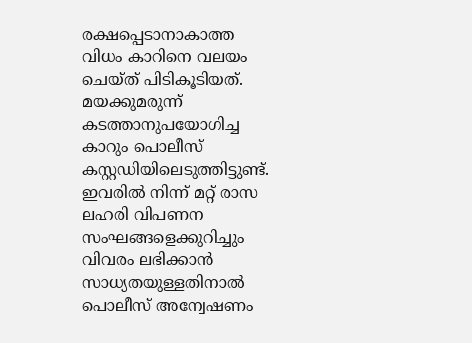രക്ഷപ്പെടാനാകാത്ത വിധം കാറിനെ വലയം ചെയ്ത് പിടികൂടിയത്. മയക്കുമരുന്ന് കടത്താനുപയോഗിച്ച കാറും പൊലീസ് കസ്റ്റഡിയിലെടുത്തിട്ടുണ്ട്. ഇവരിൽ നിന്ന് മറ്റ് രാസ ലഹരി വിപണന സംഘങ്ങളെക്കുറിച്ചും വിവരം ലഭിക്കാൻ സാധ്യതയുള്ളതിനാൽ പൊലീസ് അന്വേഷണം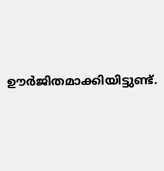ഊർജിതമാക്കിയിട്ടുണ്ട്.